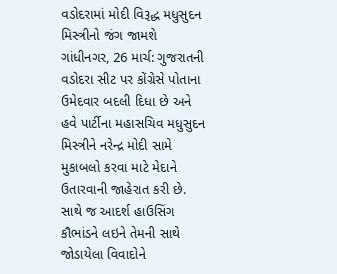વડોદરામાં મોદી વિરૂદ્ધ મધુસુદન મિસ્ત્રીનો જંગ જામશે
ગાંધીનગર, 26 માર્ચ: ગુજરાતની વડોદરા સીટ પર કોંગ્રેસે પોતાના ઉમેદવાર બદલી દિધા છે અને હવે પાર્ટીના મહાસચિવ મધુસુદન મિસ્ત્રીને નરેન્દ્ર મોદી સામે મુકાબલો કરવા માટે મેદાને ઉતારવાની જાહેરાત કરી છે. સાથે જ આદર્શ હાઉસિંગ કૌભાંડને લઇને તેમની સાથે જોડાયેલા વિવાદોને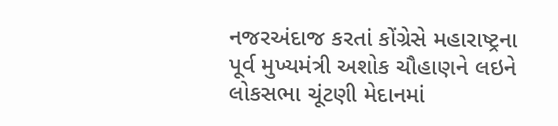નજરઅંદાજ કરતાં કોંગ્રેસે મહારાષ્ટ્રના પૂર્વ મુખ્યમંત્રી અશોક ચૌહાણને લઇને લોકસભા ચૂંટણી મેદાનમાં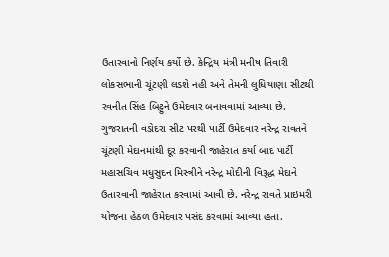ઉતારવાનો નિર્ણય કર્યો છે. કેન્દ્રિય મંત્રી મનીષ તિવારી લોકસભાની ચૂંટણી લડશે નહી અને તેમની લુધિયાણા સીટથી રવનીત સિંહ બિટ્ટુને ઉમેદવાર બનાવવામાં આવ્યા છે.
ગુજરાતની વડોદરા સીટ પરથી પાર્ટી ઉમેદવાર નરેન્દ્ર રાવતને ચૂંટણી મેદાનમાંથી દૂર કરવાની જાહેરાત કર્યા બાદ પાર્ટી મહાસચિવ મધુસુદન મિસ્ત્રીને નરેન્દ્ર મોદીની વિરૂદ્ધ મેદાને ઉતારવાની જાહેરાત કરવામાં આવી છે. નરેન્દ્ર રાવતે પ્રાઇમરી યોજના હેઠળ ઉમેદવાર પસંદ કરવામાં આવ્યા હતા.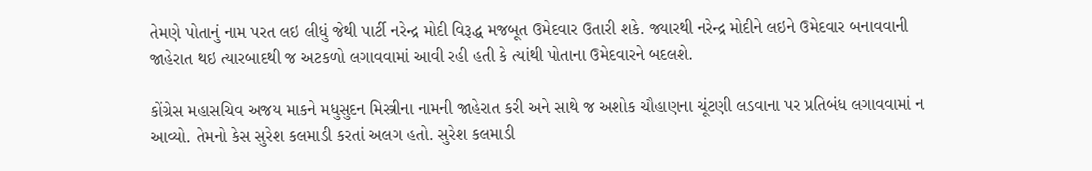તેમણે પોતાનું નામ પરત લઇ લીધું જેથી પાર્ટી નરેન્દ્ર મોદી વિરૂદ્ધ મજબૂત ઉમેદવાર ઉતારી શકે. જ્યારથી નરેન્દ્ર મોદીને લઇને ઉમેદવાર બનાવવાની જાહેરાત થઇ ત્યારબાદથી જ અટકળો લગાવવામાં આવી રહી હતી કે ત્યાંથી પોતાના ઉમેદવારને બદલશે.

કોંગ્રેસ મહાસચિવ અજય માકને મધુસુદન મિસ્ત્રીના નામની જાહેરાત કરી અને સાથે જ અશોક ચૌહાણના ચૂંટણી લડવાના પર પ્રતિબંધ લગાવવામાં ન આવ્યો. તેમનો કેસ સુરેશ કલમાડી કરતાં અલગ હતો. સુરેશ કલમાડી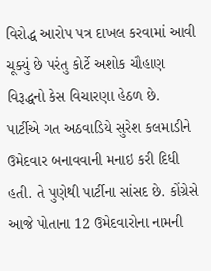વિરોદ્ધ આરોપ પત્ર દાખલ કરવામાં આવી ચૂક્યું છે પરંતુ કોર્ટે અશોક ચૌહાણ વિરૂદ્ધનો કેસ વિચારણા હેઠળ છે.
પાર્ટીએ ગત અઠવાડિયે સુરેશ કલમાડીને ઉમેદવાર બનાવવાની મનાઇ કરી દિધી હતી. તે પુણેથી પાર્ટીના સાંસદ છે. કોંગ્રેસે આજે પોતાના 12 ઉમેદવારોના નામની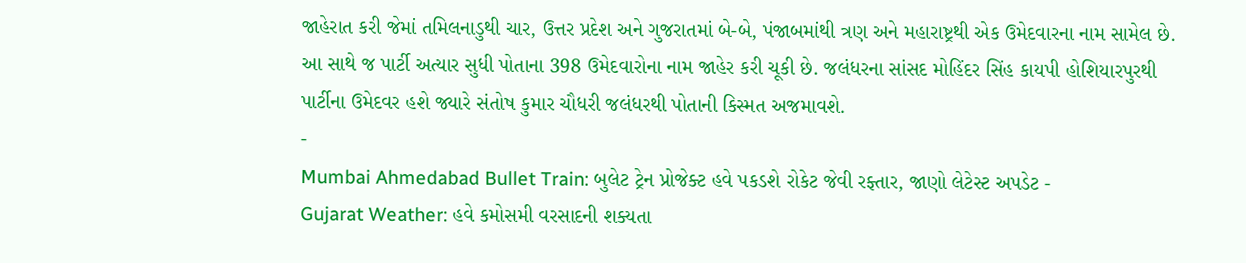જાહેરાત કરી જેમાં તમિલનાડુથી ચાર, ઉત્તર પ્રદેશ અને ગુજરાતમાં બે-બે, પંજાબમાંથી ત્રણ અને મહારાષ્ટ્રથી એક ઉમેદવારના નામ સામેલ છે. આ સાથે જ પાર્ટી અત્યાર સુધી પોતાના 398 ઉમેદવારોના નામ જાહેર કરી ચૂકી છે. જલંધરના સાંસદ મોહિંદર સિંહ કાયપી હોશિયારપુરથી પાર્ટીના ઉમેદવર હશે જ્યારે સંતોષ કુમાર ચૌધરી જલંધરથી પોતાની કિસ્મત અજમાવશે.
-
Mumbai Ahmedabad Bullet Train: બુલેટ ટ્રેન પ્રોજેક્ટ હવે પકડશે રોકેટ જેવી રફ્તાર, જાણો લેટેસ્ટ અપડેટ -
Gujarat Weather: હવે કમોસમી વરસાદની શક્યતા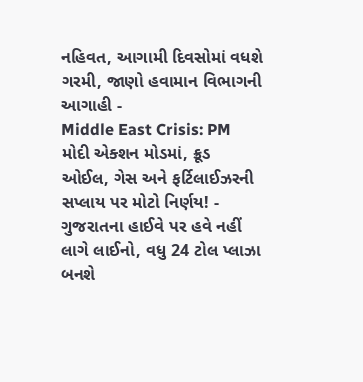નહિવત, આગામી દિવસોમાં વધશે ગરમી, જાણો હવામાન વિભાગની આગાહી -
Middle East Crisis: PM મોદી એક્શન મોડમાં, ક્રૂડ ઓઈલ, ગેસ અને ફર્ટિલાઈઝરની સપ્લાય પર મોટો નિર્ણય! -
ગુજરાતના હાઈવે પર હવે નહીં લાગે લાઈનો, વધુ 24 ટોલ પ્લાઝા બનશે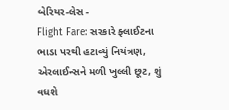બેરિયર-લેસ -
Flight Fare: સરકારે ફ્લાઈટના ભાડા પરથી હટાવ્યું નિયંત્રણ, એરલાઈન્સને મળી ખુલ્લી છૂટ, શું વધશે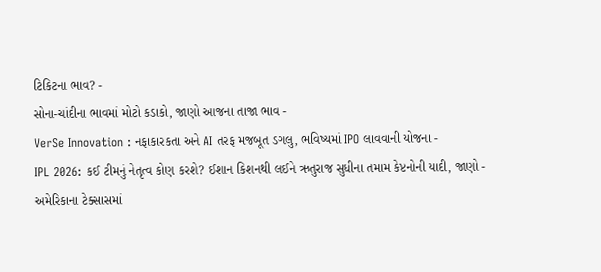ટિકિટના ભાવ? -
સોના-ચાંદીના ભાવમાં મોટો કડાકો, જાણો આજના તાજા ભાવ -
VerSe Innovation : નફાકારકતા અને AI તરફ મજબૂત ડગલુ, ભવિષ્યમાં IPO લાવવાની યોજના -
IPL 2026: કઈ ટીમનું નેતૃત્વ કોણ કરશે? ઈશાન કિશનથી લઈને ઋતુરાજ સુધીના તમામ કેપ્ટનોની યાદી, જાણો -
અમેરિકાના ટેક્સાસમાં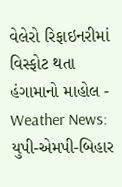વેલેરો રિફાઇનરીમાં વિસ્ફોટ થતા હંગામાનો માહોલ -
Weather News: યુપી-એમપી-બિહાર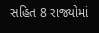સહિત 8 રાજ્યોમાં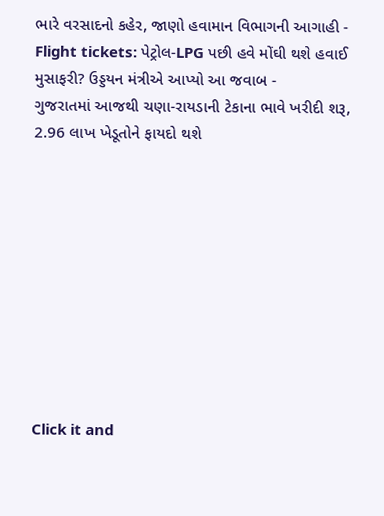ભારે વરસાદનો કહેર, જાણો હવામાન વિભાગની આગાહી -
Flight tickets: પેટ્રોલ-LPG પછી હવે મોંઘી થશે હવાઈ મુસાફરી? ઉડ્ડયન મંત્રીએ આપ્યો આ જવાબ -
ગુજરાતમાં આજથી ચણા-રાયડાની ટેકાના ભાવે ખરીદી શરૂ, 2.96 લાખ ખેડૂતોને ફાયદો થશે










Click it and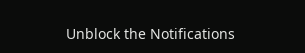Unblock the Notifications